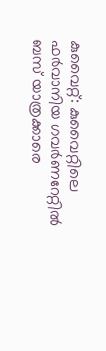കുവൈറ്റ്: കുവൈറ്റിലെ ഫർവാനിയ ഗവർണറേറ്റിൽ ബസ് യാത്രക്കാരെ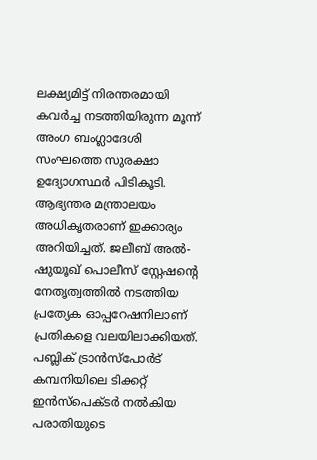ലക്ഷ്യമിട്ട് നിരന്തരമായി കവർച്ച നടത്തിയിരുന്ന മൂന്ന് അംഗ ബംഗ്ലാദേശി സംഘത്തെ സുരക്ഷാ ഉദ്യോഗസ്ഥർ പിടികൂടി. ആഭ്യന്തര മന്ത്രാലയം അധികൃതരാണ് ഇക്കാര്യം അറിയിച്ചത്. ജലീബ് അൽ-ഷുയൂഖ് പൊലീസ് സ്റ്റേഷന്റെ നേതൃത്വത്തിൽ നടത്തിയ പ്രത്യേക ഓപ്പറേഷനിലാണ് പ്രതികളെ വലയിലാക്കിയത്.
പബ്ലിക് ട്രാൻസ്പോർട് കമ്പനിയിലെ ടിക്കറ്റ് ഇൻസ്പെക്ടർ നൽകിയ പരാതിയുടെ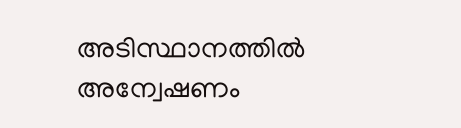അടിസ്ഥാനത്തിൽ അന്വേഷണം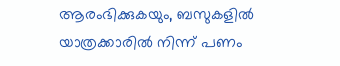ആരംഭിക്കുകയും, ബസുകളിൽ യാത്രക്കാരിൽ നിന്ന് പണം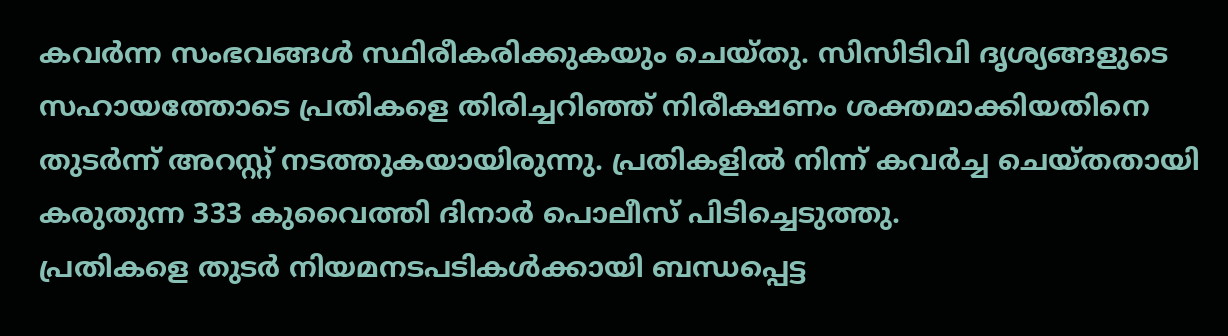കവർന്ന സംഭവങ്ങൾ സ്ഥിരീകരിക്കുകയും ചെയ്തു. സിസിടിവി ദൃശ്യങ്ങളുടെ സഹായത്തോടെ പ്രതികളെ തിരിച്ചറിഞ്ഞ് നിരീക്ഷണം ശക്തമാക്കിയതിനെ തുടർന്ന് അറസ്റ്റ് നടത്തുകയായിരുന്നു. പ്രതികളിൽ നിന്ന് കവർച്ച ചെയ്തതായി കരുതുന്ന 333 കുവൈത്തി ദിനാർ പൊലീസ് പിടിച്ചെടുത്തു.
പ്രതികളെ തുടർ നിയമനടപടികൾക്കായി ബന്ധപ്പെട്ട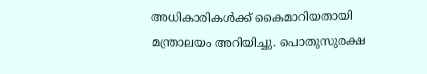അധികാരികൾക്ക് കൈമാറിയതായി മന്ത്രാലയം അറിയിച്ചു. പൊതുസുരക്ഷ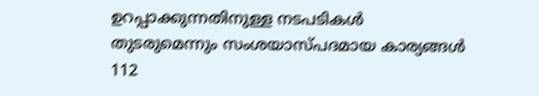ഉറപ്പാക്കുന്നതിനുള്ള നടപടികൾ തുടരുമെന്നും സംശയാസ്പദമായ കാര്യങ്ങൾ 112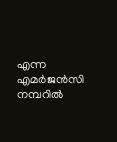എന്ന എമർജൻസി നമ്പറിൽ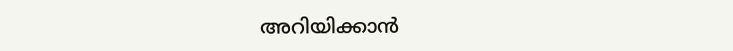അറിയിക്കാൻ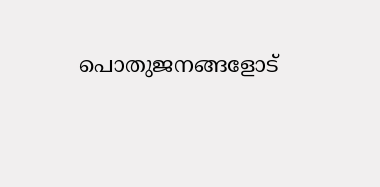പൊതുജനങ്ങളോട്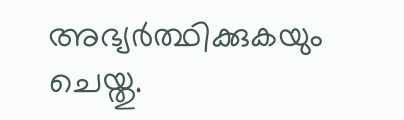അഭ്യർത്ഥിക്കുകയും ചെയ്തു.